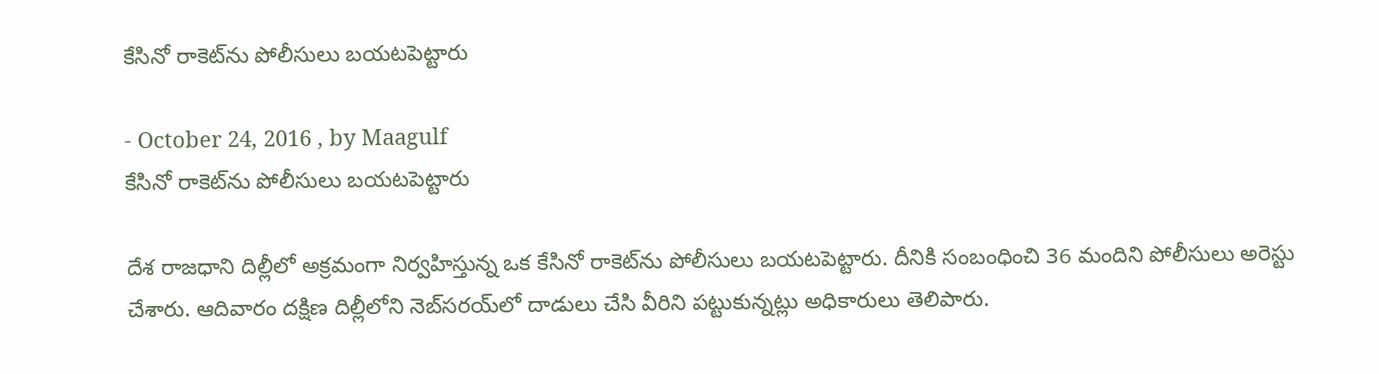కేసినో రాకెట్‌ను పోలీసులు బయటపెట్టారు

- October 24, 2016 , by Maagulf
కేసినో రాకెట్‌ను పోలీసులు బయటపెట్టారు

దేశ రాజధాని దిల్లీలో అక్రమంగా నిర్వహిస్తున్న ఒక కేసినో రాకెట్‌ను పోలీసులు బయటపెట్టారు. దీనికి సంబంధించి 36 మందిని పోలీసులు అరెస్టు చేశారు. ఆదివారం దక్షిణ దిల్లీలోని నెబ్‌సరయ్‌లో దాడులు చేసి వీరిని పట్టుకున్నట్లు అధికారులు తెలిపారు.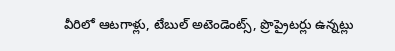వీరిలో ఆటగాళ్లు, టేబుల్‌ అటెండెంట్స్‌, ప్రొప్రైటర్లు ఉన్నట్లు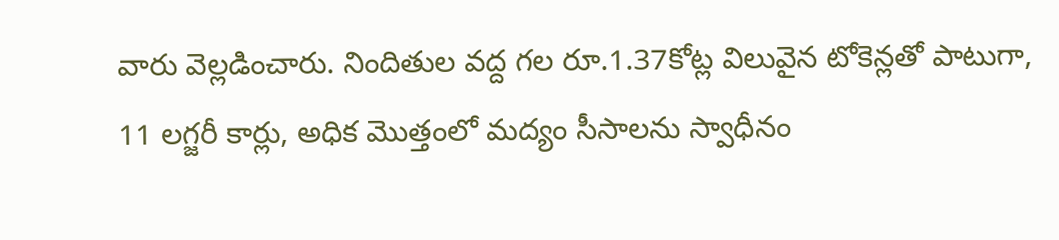వారు వెల్లడించారు. నిందితుల వద్ద గల రూ.1.37కోట్ల విలువైన టోకెన్లతో పాటుగా, 11 లగ్జరీ కార్లు, అధిక మొత్తంలో మద్యం సీసాలను స్వాధీనం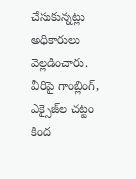చేసుకున్నట్లు అధికారులు వెల్లడించారు. వీరిపై గాంబ్లింగ్‌, ఎక్సైజ్‌ల చట్టం కింద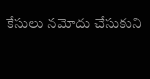కేసులు నమోదు చేసుకుని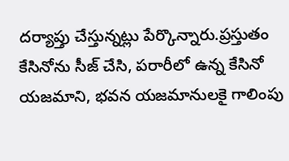దర్యాప్తు చేస్తున్నట్లు పేర్కొన్నారు.ప్రస్తుతం కేసినోను సీజ్‌ చేసి, పరారీలో ఉన్న కేసినో యజమాని, భవన యజమానులకై గాలింపు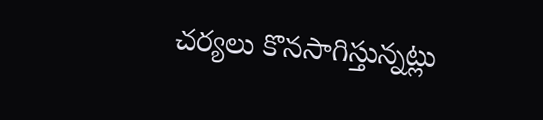చర్యలు కొనసాగిస్తున్నట్లు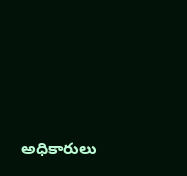అధికారులు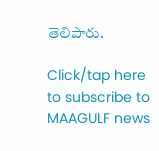తెలిపారు.

Click/tap here to subscribe to MAAGULF news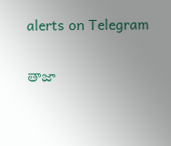alerts on Telegram

తాజా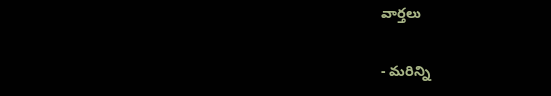వార్తలు

- మరిన్ని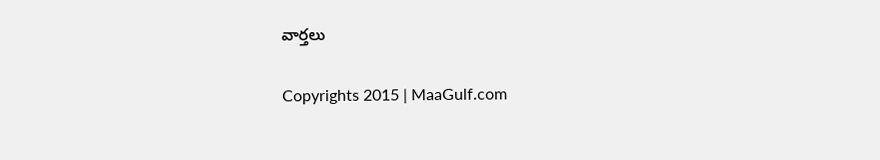వార్తలు

Copyrights 2015 | MaaGulf.com